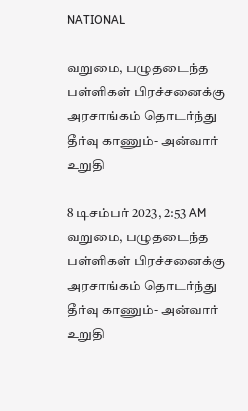NATIONAL

வறுமை, பழுதடைந்த பள்ளிகள் பிரச்சனைக்கு அரசாங்கம் தொடர்ந்து தீர்வு காணும்- அன்வார் உறுதி

8 டிசம்பர் 2023, 2:53 AM
வறுமை, பழுதடைந்த பள்ளிகள் பிரச்சனைக்கு அரசாங்கம் தொடர்ந்து தீர்வு காணும்- அன்வார் உறுதி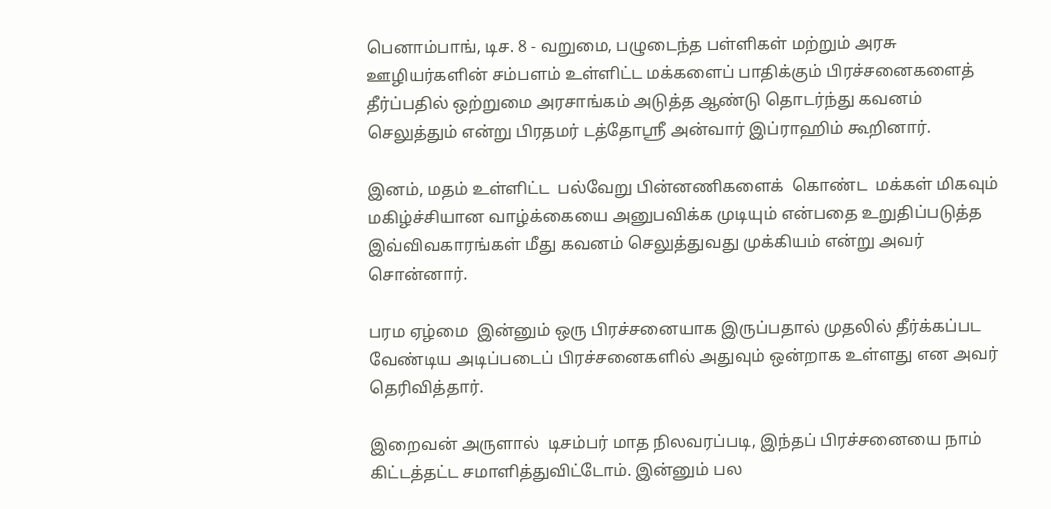பெனாம்பாங், டிச. 8 - வறுமை, பழுடைந்த பள்ளிகள் மற்றும் அரசு ஊழியர்களின் சம்பளம் உள்ளிட்ட மக்களைப் பாதிக்கும் பிரச்சனைகளைத் தீர்ப்பதில் ஒற்றுமை அரசாங்கம் அடுத்த ஆண்டு தொடர்ந்து கவனம் செலுத்தும் என்று பிரதமர் டத்தோஸ்ரீ அன்வார் இப்ராஹிம் கூறினார்.

இனம், மதம் உள்ளிட்ட  பல்வேறு பின்னணிகளைக்  கொண்ட  மக்கள் மிகவும் மகிழ்ச்சியான வாழ்க்கையை அனுபவிக்க முடியும் என்பதை உறுதிப்படுத்த இவ்விவகாரங்கள் மீது கவனம் செலுத்துவது முக்கியம் என்று அவர் சொன்னார்.

பரம ஏழ்மை  இன்னும் ஒரு பிரச்சனையாக இருப்பதால் முதலில் தீர்க்கப்பட வேண்டிய அடிப்படைப் பிரச்சனைகளில் அதுவும் ஒன்றாக உள்ளது என அவர் தெரிவித்தார்.

இறைவன் அருளால்  டிசம்பர் மாத நிலவரப்படி, இந்தப் பிரச்சனையை நாம் கிட்டத்தட்ட சமாளித்துவிட்டோம். இன்னும் பல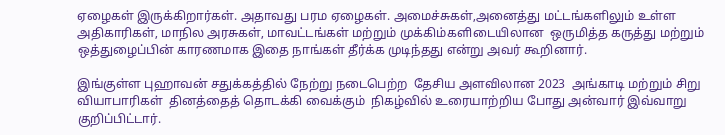ஏழைகள் இருக்கிறார்கள். அதாவது பரம ஏழைகள். அமைச்சுகள்,அனைத்து மட்டங்களிலும் உள்ள அதிகாரிகள், மாநில அரசுகள், மாவட்டங்கள் மற்றும் முக்கிம்களிடையிலான  ஒருமித்த கருத்து மற்றும் ஒத்துழைப்பின் காரணமாக இதை நாங்கள் தீர்க்க முடிந்தது என்று அவர் கூறினார்.

இங்குள்ள புஹாவன் சதுக்கத்தில் நேற்று நடைபெற்ற  தேசிய அளவிலான 2023  அங்காடி மற்றும் சிறு வியாபாரிகள்  தினத்தைத் தொடக்கி வைக்கும்  நிகழ்வில் உரையாற்றிய போது அன்வார் இவ்வாறு குறிப்பிட்டார்.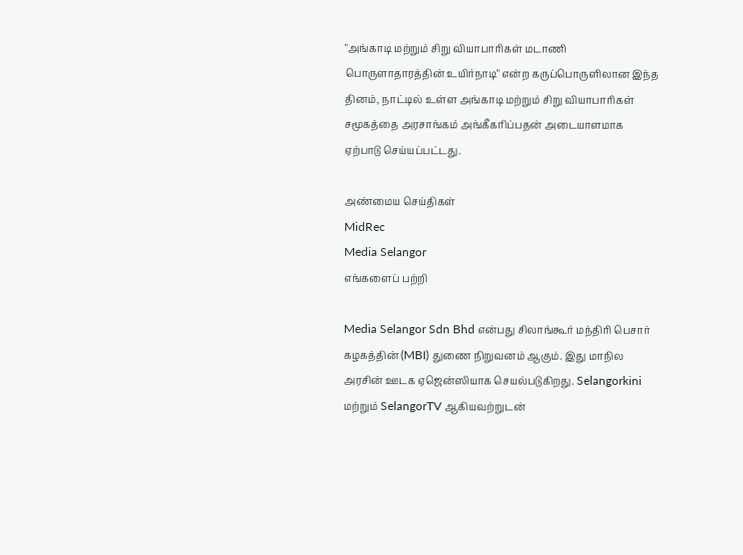"அங்காடி மற்றும் சிறு வியாபாரிகள் மடாணி பொருளாதாரத்தின் உயிர்நாடி" என்ற கருப்பொருளிலான இந்த தினம், நாட்டில் உள்ள அங்காடி மற்றும் சிறு வியாபாரிகள் சமூகத்தை அரசாங்கம் அங்கீகரிப்பதன் அடையாளமாக ஏற்பாடு செய்யப்பட்டது.

அண்மைய செய்திகள்
MidRec
Media Selangor
எங்களைப் பற்றி

Media Selangor Sdn Bhd என்பது சிலாங்கூர் மந்திரி பெசார் கழகத்தின் (MBI) துணை நிறுவனம் ஆகும். இது மாநில அரசின் ஊடக ஏஜென்ஸியாக செயல்படுகிறது. Selangorkini மற்றும் SelangorTV ஆகியவற்றுடன்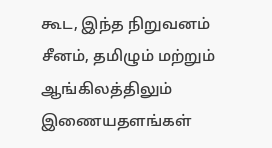கூட, இந்த நிறுவனம் சீனம், தமிழும் மற்றும் ஆங்கிலத்திலும் இணையதளங்கள்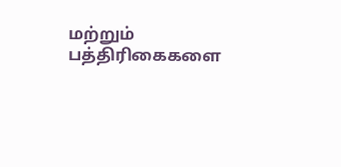மற்றும் பத்திரிகைகளை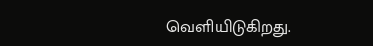வெளியிடுகிறது.